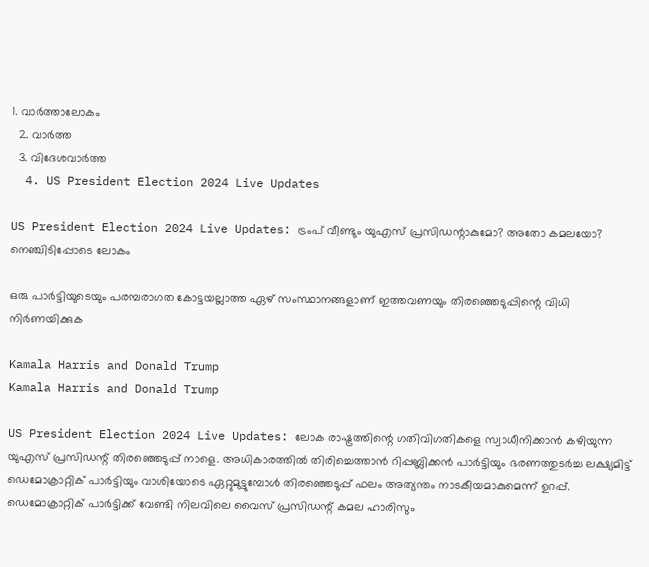1. വാര്‍ത്താലോകം
  2. വാര്‍ത്ത
  3. വിദേശവാര്‍ത്ത
  4. US President Election 2024 Live Updates

US President Election 2024 Live Updates: ട്രംപ് വീണ്ടും യുഎസ് പ്രസിഡന്റാകുമോ? അതോ കമലയോ? നെഞ്ചിടിപ്പോടെ ലോകം

ഒരു പാര്‍ട്ടിയുടെയും പരമ്പരാഗത കോട്ടയല്ലാത്ത ഏഴ് സംസ്ഥാനങ്ങളാണ് ഇത്തവണയും തിരഞ്ഞെടുപ്പിന്റെ വിധി നിര്‍ണയിക്കുക

Kamala Harris and Donald Trump
Kamala Harris and Donald Trump

US President Election 2024 Live Updates: ലോക രാഷ്ട്രത്തിന്റെ ഗതിവിഗതികളെ സ്വാധീനിക്കാന്‍ കഴിയുന്ന യുഎസ് പ്രസിഡന്റ് തിരഞ്ഞെടുപ്പ് നാളെ. അധികാരത്തില്‍ തിരിച്ചെത്താന്‍ റിപ്പബ്ലിക്കന്‍ പാര്‍ട്ടിയും ഭരണത്തുടര്‍ച്ച ലക്ഷ്യമിട്ട് ഡെമോക്രാറ്റിക് പാര്‍ട്ടിയും വാശിയോടെ ഏറ്റുമുട്ടുമ്പോള്‍ തിരഞ്ഞെടുപ്പ് ഫലം അത്യന്തം നാടകീയമാകുമെന്ന് ഉറപ്പ്. ഡെമോക്രാറ്റിക് പാര്‍ട്ടിക്ക് വേണ്ടി നിലവിലെ വൈസ് പ്രസിഡന്റ് കമല ഹാരിസും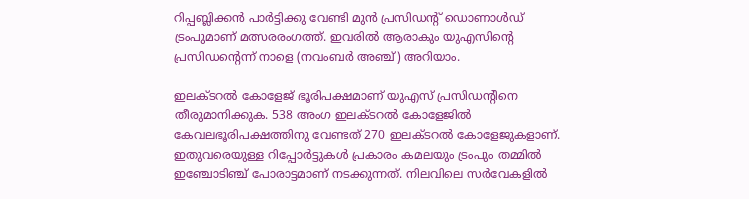റിപ്പബ്ലിക്കന്‍ പാര്‍ട്ടിക്കു വേണ്ടി മുന്‍ പ്രസിഡന്റ് ഡൊണാള്‍ഡ് ട്രംപുമാണ് മത്സരരംഗത്ത്. ഇവരില്‍ ആരാകും യുഎസിന്റെ പ്രസിഡന്റെന്ന് നാളെ (നവംബര്‍ അഞ്ച്) അറിയാം.

ഇലക്ടറല്‍ കോളേജ് ഭൂരിപക്ഷമാണ് യുഎസ് പ്രസിഡന്റിനെ തീരുമാനിക്കുക. 538 അംഗ ഇലക്ടറല്‍ കോളേജില്‍ കേവലഭൂരിപക്ഷത്തിനു വേണ്ടത് 270 ഇലക്ടറല്‍ കോളേജുകളാണ്. ഇതുവരെയുള്ള റിപ്പോര്‍ട്ടുകള്‍ പ്രകാരം കമലയും ട്രംപും തമ്മില്‍ ഇഞ്ചോടിഞ്ച് പോരാട്ടമാണ് നടക്കുന്നത്. നിലവിലെ സര്‍വേകളില്‍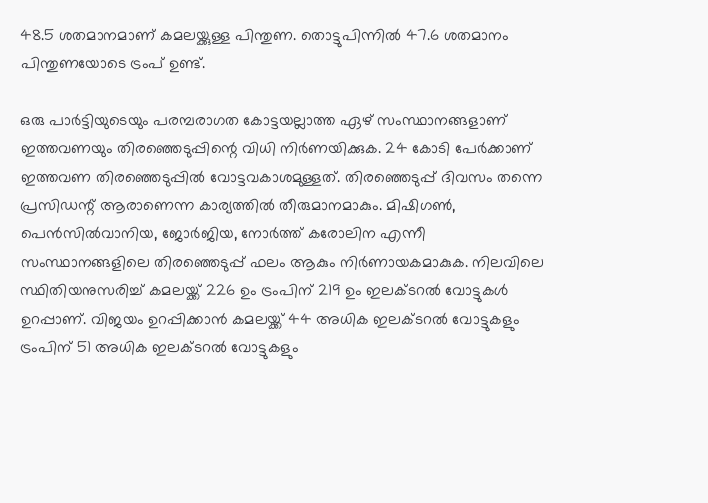48.5 ശതമാനമാണ് കമലയ്ക്കുള്ള പിന്തുണ. തൊട്ടുപിന്നില്‍ 47.6 ശതമാനം പിന്തുണയോടെ ട്രംപ് ഉണ്ട്.

ഒരു പാര്‍ട്ടിയുടെയും പരമ്പരാഗത കോട്ടയല്ലാത്ത ഏഴ് സംസ്ഥാനങ്ങളാണ് ഇത്തവണയും തിരഞ്ഞെടുപ്പിന്റെ വിധി നിര്‍ണയിക്കുക. 24 കോടി പേര്‍ക്കാണ് ഇത്തവണ തിരഞ്ഞെടുപ്പില്‍ വോട്ടവകാശമുള്ളത്. തിരഞ്ഞെടുപ്പ് ദിവസം തന്നെ പ്രസിഡന്റ് ആരാണെന്ന കാര്യത്തില്‍ തീരുമാനമാകും. മിഷിഗണ്‍, പെന്‍സില്‍വാനിയ, ജോര്‍ജിയ, നോര്‍ത്ത് കരോലിന എന്നീ സംസ്ഥാനങ്ങളിലെ തിരഞ്ഞെടുപ്പ് ഫലം ആകും നിര്‍ണായകമാകുക. നിലവിലെ സ്ഥിതിയനുസരിച്ച് കമലയ്ക്ക് 226 ഉം ട്രംപിന് 219 ഉം ഇലക്ടറല്‍ വോട്ടുകള്‍ ഉറപ്പാണ്. വിജയം ഉറപ്പിക്കാന്‍ കമലയ്ക്ക് 44 അധിക ഇലക്ടറല്‍ വോട്ടുകളും ട്രംപിന് 51 അധിക ഇലക്ടറല്‍ വോട്ടുകളും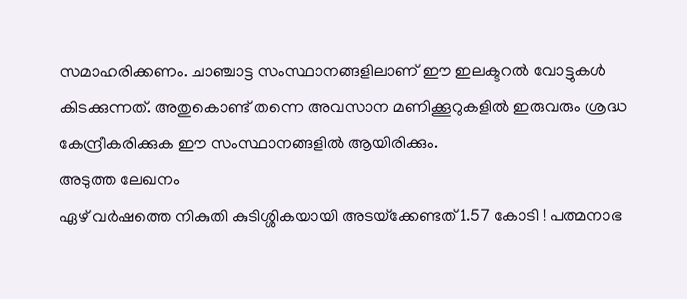സമാഹരിക്കണം. ചാഞ്ചാട്ട സംസ്ഥാനങ്ങളിലാണ് ഈ ഇലക്ടറല്‍ വോട്ടുകള്‍ കിടക്കുന്നത്. അതുകൊണ്ട് തന്നെ അവസാന മണിക്കൂറുകളില്‍ ഇരുവരും ശ്രദ്ധ കേന്ദ്രീകരിക്കുക ഈ സംസ്ഥാനങ്ങളില്‍ ആയിരിക്കും.
അടുത്ത ലേഖനം
ഏഴ് വര്‍ഷത്തെ നികുതി കുടിശ്ശികയായി അടയ്‌ക്കേണ്ടത് 1.57 കോടി ! പത്മനാഭ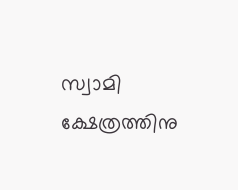സ്വാമി ക്ഷേത്രത്തിനു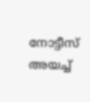നോട്ടീസ് അയച്ച്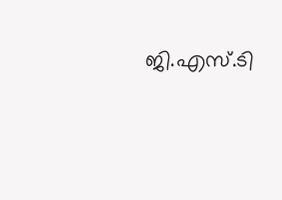ജി.എസ്.ടി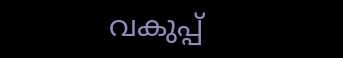വകുപ്പ്